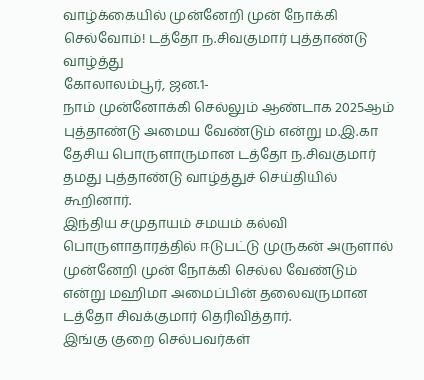வாழ்க்கையில் முன்னேறி முன் நோக்கி செல்வோம்! டத்தோ ந.சிவகுமார் புத்தாண்டு வாழ்த்து
கோலாலம்பூர், ஜன.1-
நாம் முன்னோக்கி செல்லும் ஆண்டாக 2025ஆம் புத்தாண்டு அமைய வேண்டும் என்று ம.இ.கா தேசிய பொருளாருமான டத்தோ ந.சிவகுமார் தமது புத்தாண்டு வாழ்த்துச் செய்தியில் கூறினார்.
இந்திய சமுதாயம் சமயம் கல்வி பொருளாதாரத்தில் ஈடுபட்டு முருகன் அருளால் முன்னேறி முன் நோக்கி செல்ல வேண்டும் என்று மஹிமா அமைப்பின் தலைவருமான டத்தோ சிவக்குமார் தெரிவித்தார்.
இங்கு குறை செல்பவர்கள்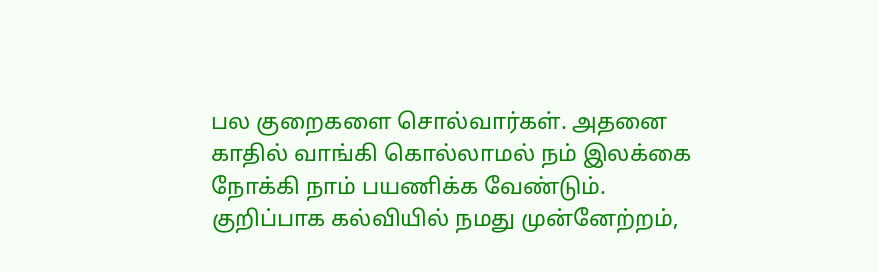பல குறைகளை சொல்வார்கள். அதனை காதில் வாங்கி கொல்லாமல் நம் இலக்கை நோக்கி நாம் பயணிக்க வேண்டும்.
குறிப்பாக கல்வியில் நமது முன்னேற்றம்,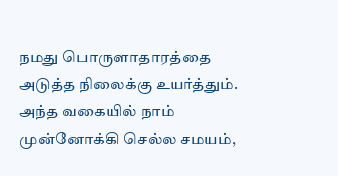நமது பொருளாதாரத்தை அடுத்த நிலைக்கு உயர்த்தும்.
அந்த வகையில் நாம் முன்னோக்கி செல்ல சமயம்,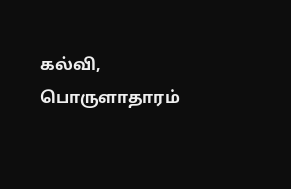கல்வி, பொருளாதாரம்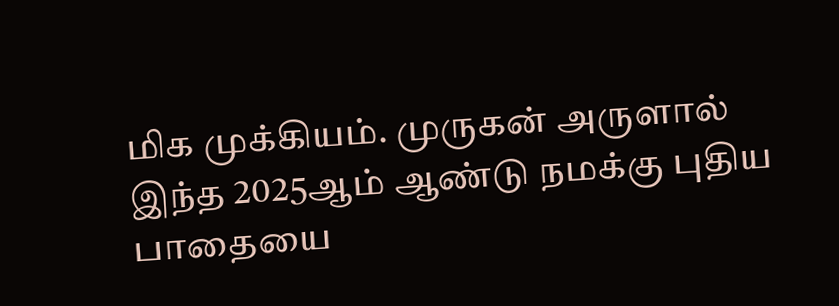மிக முக்கியம். முருகன் அருளால் இந்த 2025ஆம் ஆண்டு நமக்கு புதிய பாதையை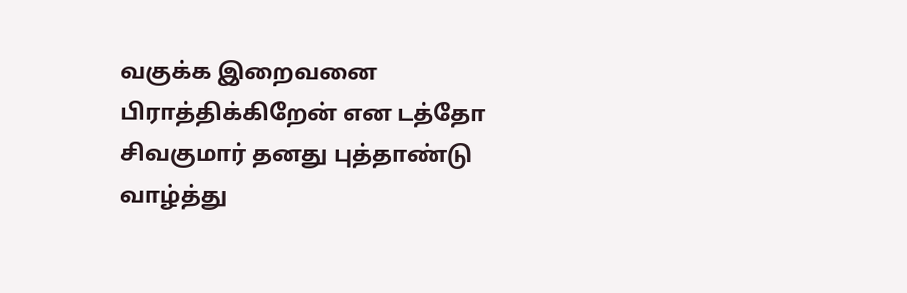வகுக்க இறைவனை பிராத்திக்கிறேன் என டத்தோ சிவகுமார் தனது புத்தாண்டு வாழ்த்து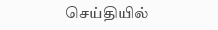செய்தியில்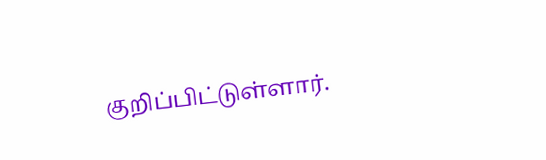குறிப்பிட்டுள்ளார்.